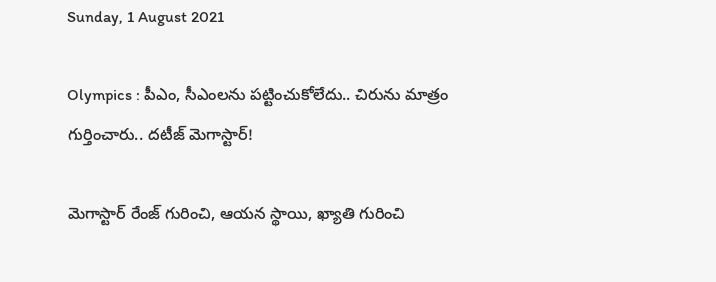Sunday, 1 August 2021

Olympics : పీఎం, సీఎంలను పట్టించుకోలేదు.. చిరును మాత్రం గుర్తించారు.. దటీజ్ మెగాస్టార్!

మెగాస్టార్ రేంజ్ గురించి, ఆయన స్థాయి, ఖ్యాతి గురించి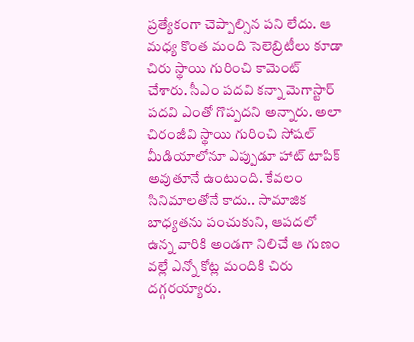ప్రత్యేకంగా చెప్పాల్సిన పని లేదు. ఆ మధ్య కొంత మంది సెలెబ్రిటీలు కూడా చిరు స్థాయి గురించి కామెంట్ చేశారు. సీఎం పదవి కన్నా మెగాస్టార్ పదవి ఎంతో గొప్పదని అన్నారు. అలా చిరంజీవి స్థాయి గురించి సోషల్ మీడియాలోనూ ఎప్పుడూ హాట్ టాపిక్ అవుతూనే ఉంటుంది. కేవలం సినిమాలతోనే కాదు.. సామాజిక బాధ్యతను పంచుకుని, ఆపదలో ఉన్న వారికి అండగా నిలిచే ఆ గుణం వల్లే ఎన్నో కోట్ల మందికి చిరు దగ్గరయ్యారు.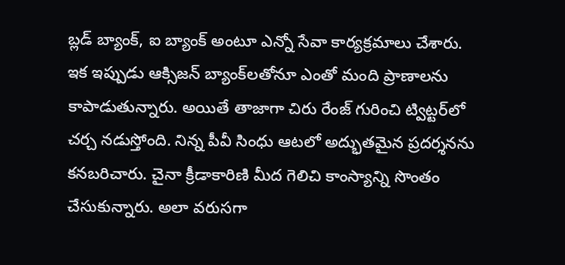బ్లడ్ బ్యాంక్, ఐ బ్యాంక్ అంటూ ఎన్నో సేవా కార్యక్రమాలు చేశారు. ఇక ఇప్పుడు ఆక్సిజన్ బ్యాంక్‌లతోనూ ఎంతో మంది ప్రాణాలను కాపాడుతున్నారు. అయితే తాజాగా చిరు రేంజ్ గురించి ట్విట్టర్‌లో చర్చ నడుస్తోంది. నిన్న పీవీ సింధు ఆటలో అద్భుతమైన ప్రదర్శనను కనబరిచారు. చైనా క్రీడాకారిణి మీద గెలిచి కాంస్యాన్ని సొంతం చేసుకున్నారు. అలా వరుసగా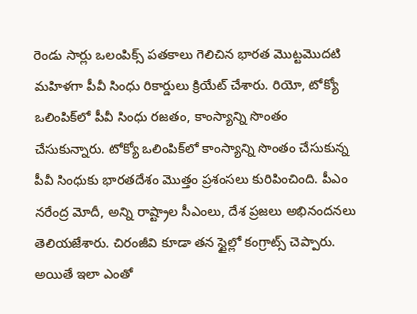రెండు సార్లు ఒలంపిక్స్ పతకాలు గెలిచిన భారత మొట్టమొదటి మహిళగా పీవీ సింధు రికార్డులు క్రియేట్ చేశారు. రియో, టోక్యో ఒలింపిక్‌లో పీవీ సింధు రజతం, కాంస్యాన్ని సొంతం చేసుకున్నారు. టోక్యో ఒలింపిక్‌లో కాంస్యాన్ని సొంతం చేసుకున్న పీవీ సింధుకు భారతదేశం మొత్తం ప్రశంసలు కురిపించింది. పీఎం నరేంద్ర మోదీ, అన్ని రాష్ట్రాల సీఎంలు, దేశ ప్రజలు అభినందనలు తెలియజేశారు. చిరంజీవి కూడా తన స్టైల్లో కంగ్రాట్స్ చెప్పారు. అయితే ఇలా ఎంతో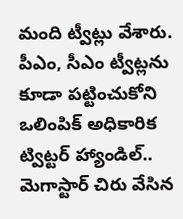మంది ట్వీట్లు వేశారు. పీఎం, సీఎం ట్వీట్లను కూడా పట్టించుకోని ఒలింపిక్ అధికారిక ట్విట్టర్ హ్యాండిల్.. మెగాస్టార్ చిరు వేసిన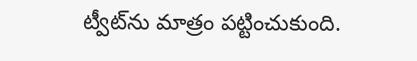ట్వీట్‌ను మాత్రం పట్టించుకుంది.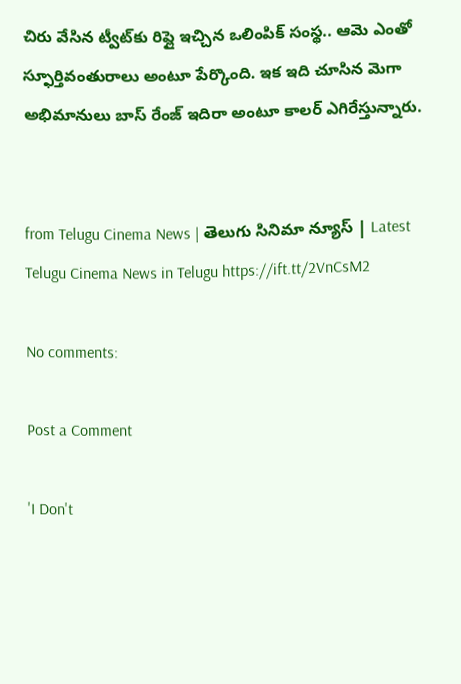చిరు వేసిన ట్వీట్‌కు రిప్లై ఇచ్చిన ఒలింపిక్ సంస్థ.. ఆమె ఎంతో స్ఫూర్తివంతురాలు అంటూ పేర్కొంది. ఇక ఇది చూసిన మెగా అభిమానులు బాస్ రేంజ్ ఇదిరా అంటూ కాలర్ ఎగిరేస్తున్నారు.


from Telugu Cinema News | తెలుగు సినిమా న్యూస్ | Latest Telugu Cinema News in Telugu https://ift.tt/2VnCsM2

No comments:

Post a Comment

'I Don't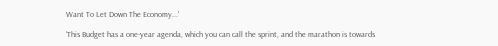Want To Let Down The Economy...'

'This Budget has a one-year agenda, which you can call the sprint, and the marathon is towards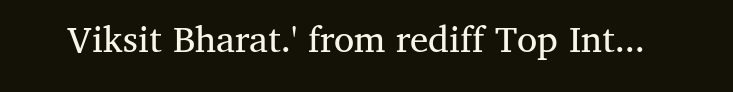Viksit Bharat.' from rediff Top Int...